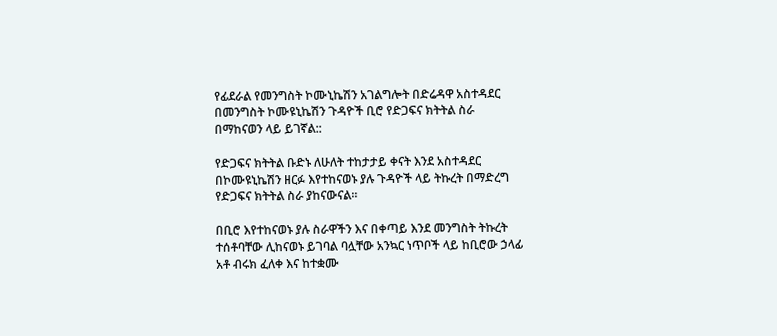የፊደራል የመንግስት ኮሙኒኬሽን አገልግሎት በድሬዳዋ አስተዳደር በመንግስት ኮሙዩኒኬሽን ጉዳዮች ቢሮ የድጋፍና ክትትል ስራ በማከናወን ላይ ይገኛል::

የድጋፍና ክትትል ቡድኑ ለሁለት ተከታታይ ቀናት እንደ አስተዳደር በኮሙዩኒኬሽን ዘርፉ እየተከናወኑ ያሉ ጉዳዮች ላይ ትኩረት በማድረግ የድጋፍና ክትትል ስራ ያከናውናል።

በቢሮ እየተከናወኑ ያሉ ስራዋችን እና በቀጣይ እንደ መንግስት ትኩረት ተሰቶባቸው ሊከናወኑ ይገባል ባሏቸው አንኳር ነጥቦች ላይ ከቢሮው ኃላፊ አቶ ብሩክ ፈለቀ እና ከተቋሙ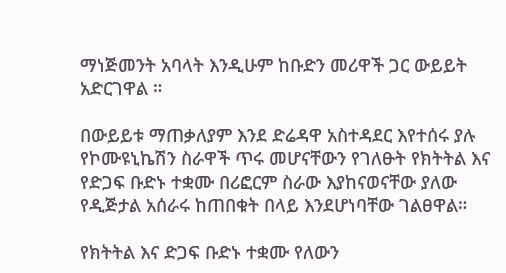ማነጅመንት አባላት እንዲሁም ከቡድን መሪዋች ጋር ውይይት አድርገዋል ።

በውይይቱ ማጠቃለያም እንደ ድሬዳዋ አስተዳደር እየተሰሩ ያሉ የኮሙዩኒኬሽን ስራዋች ጥሩ መሆናቸውን የገለፁት የክትትል እና የድጋፍ ቡድኑ ተቋሙ በሪፎርም ስራው እያከናወናቸው ያለው የዲጅታል አሰራሩ ከጠበቁት በላይ እንደሆነባቸው ገልፀዋል።

የክትትል እና ድጋፍ ቡድኑ ተቋሙ የለውን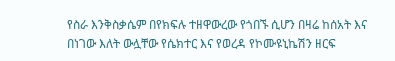የስራ እንቅስቃሴም በየክፍሉ ተዘዋውረው የጎበኙ ሲሆን በዛሬ ከሰአት እና በነገው እለት ውሏቸው የሴክተር እና የወረዳ የኮሙዩኒኬሽን ዘርፍ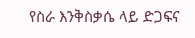የስራ እንቅስቃሴ ላይ ድጋፍና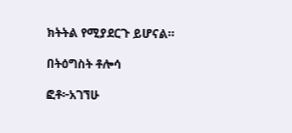ክትትል የሚያደርጉ ይሆናል።

በትዕግስት ቶሎሳ

ፎቶ፦አገኘሁ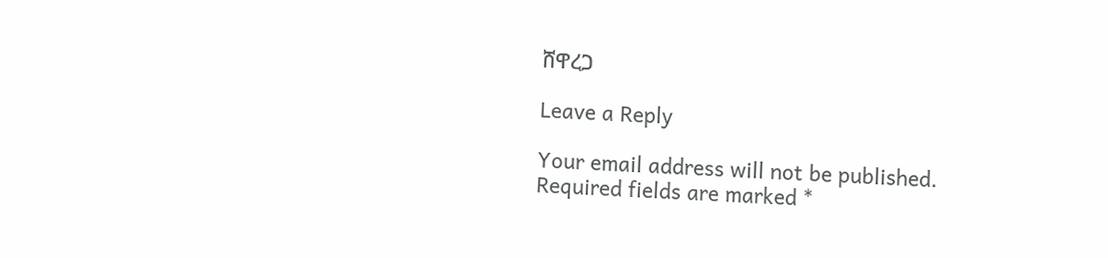ሸዋረጋ

Leave a Reply

Your email address will not be published. Required fields are marked *